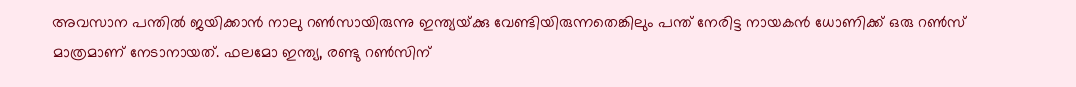അവസാന പന്തില്‍ ജയിക്കാന്‍ നാലു റണ്‍സായിരുന്നു ഇന്ത്യയ്‌ക്കു വേണ്ടിയിരുന്നതെങ്കിലും പന്ത് നേരിട്ട നായകന്‍ ധോണിക്ക് ഒരു റണ്‍സ് മാത്രമാണ് നേടാനായത്. ഫലമോ ഇന്ത്യ, രണ്ടു റണ്‍സിന്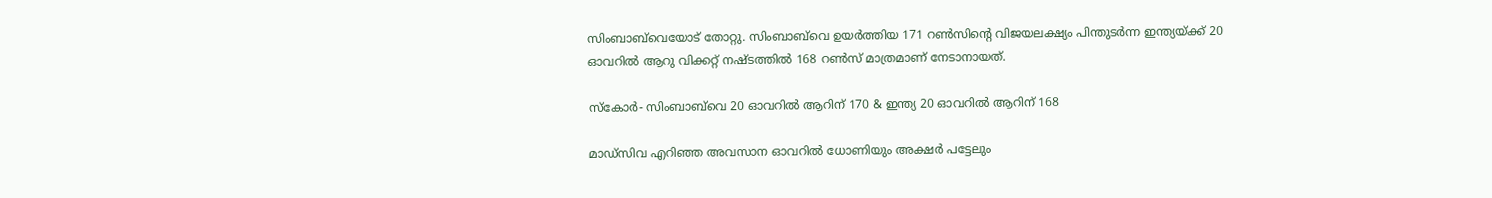സിംബാബ്‌വെയോട് തോറ്റു. സിംബാബ്‌വെ ഉയര്‍ത്തിയ 171 റണ്‍സിന്റെ വിജയലക്ഷ്യം പിന്തുടര്‍ന്ന ഇന്ത്യയ്‌ക്ക് 20 ഓവറില്‍ ആറു വിക്കറ്റ് നഷ്‌ടത്തില്‍ 168 റണ്‍സ് മാത്രമാണ് നേടാനായത്.

സ്‌കോര്‍- സിംബാബ്‌‌വെ 20 ഓവറില്‍ ആറിന് 170 & ഇന്ത്യ 20 ഓവറില്‍ ആറിന് 168

മാഡ്സിവ എറിഞ്ഞ അവസാന ഓവറില്‍ ധോണിയും അക്ഷര്‍ പട്ടേലും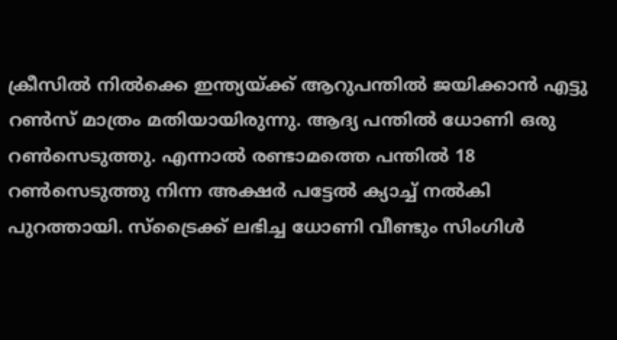ക്രീസില്‍ നില്‍ക്കെ ഇന്ത്യയ്‌ക്ക് ആറുപന്തില്‍ ജയിക്കാന്‍ എട്ടു റണ്‍സ് മാത്രം മതിയായിരുന്നു. ആദ്യ പന്തില്‍ ധോണി ഒരു റണ്‍സെടുത്തു. എന്നാല്‍ രണ്ടാമത്തെ പന്തില്‍ 18 റണ്‍സെടുത്തു നിന്ന അക്ഷര്‍ പട്ടേല്‍ ക്യാച്ച് നല്‍കി പുറത്തായി. സ്‌ട്രൈക്ക് ലഭിച്ച ധോണി വീണ്ടും സിംഗിള്‍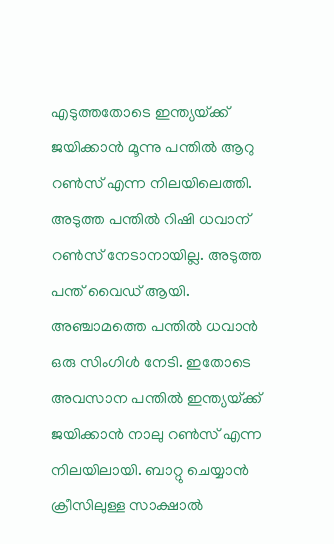എടുത്തതോടെ ഇന്ത്യയ്‌ക്ക് ജയിക്കാന്‍ മൂന്നു പന്തില്‍ ആറു റണ്‍സ് എന്ന നിലയിലെത്തി. അടുത്ത പന്തില്‍ റിഷി ധവാന് റണ്‍സ് നേടാനായില്ല. അടുത്ത പന്ത് വൈഡ് ആയി. അഞ്ചാമത്തെ പന്തില്‍ ധവാന്‍ ഒരു സിംഗിള്‍ നേടി. ഇതോടെ അവസാന പന്തില്‍ ഇന്ത്യയ്‌ക്ക് ജയിക്കാന്‍ നാലു റണ്‍സ് എന്ന നിലയിലായി. ബാറ്റു ചെയ്യാന്‍ ക്രീസിലുള്ള സാക്ഷാല്‍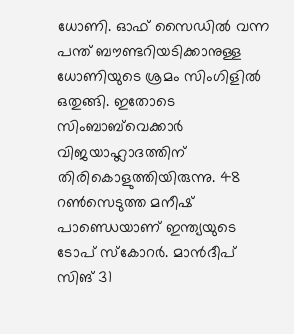ധോണി. ഓഫ് സൈഡില്‍ വന്ന പന്ത് ബൗണ്ടറിയടിക്കാനുള്ള ധോണിയുടെ ശ്രമം സിംഗിളില്‍ ഒതുങ്ങി. ഇതോടെ സിംബാബ്‌വെക്കാര്‍ വിജയാഹ്ലാദത്തിന് തിരികൊളുത്തിയിരുന്നു. 48 റണ്‍സെടുത്ത മനീഷ് പാണ്ഡെയാണ് ഇന്ത്യയുടെ ടോപ്‌ സ്‌കോറര്‍. മാന്‍ദീപ് സിങ് 31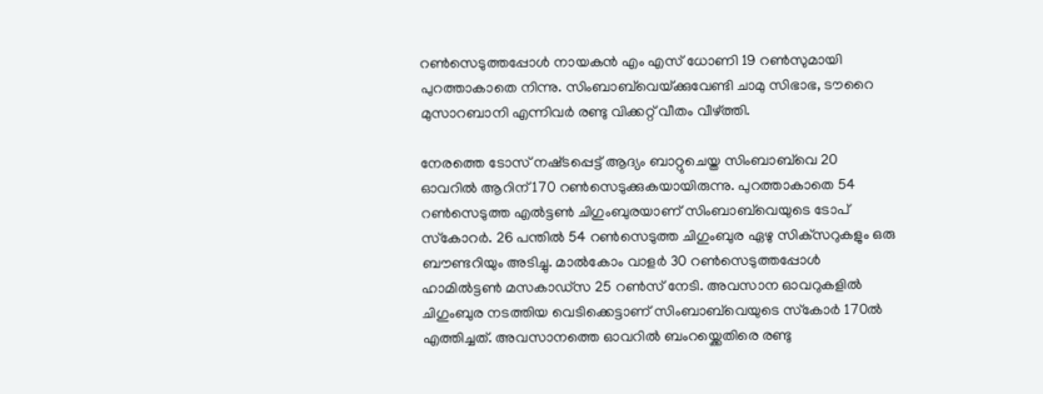റണ്‍സെടുത്തപ്പോള്‍ നായകന്‍ എം എസ് ധോണി 19 റണ്‍സുമായി പുറത്താകാതെ നിന്നു. സിംബാബ്‌വെയ്‌ക്കുവേണ്ടി ചാമു സിഭാഭ, ടൗറൈ മുസാറബാനി എന്നിവര്‍ രണ്ടു വിക്കറ്റ് വീതം വീഴ്‌ത്തി.

നേരത്തെ ടോസ് നഷ്‌ടപ്പെട്ട് ആദ്യം ബാറ്റുചെയ്ത സിംബാബ്‌വെ 20 ഓവറില്‍ ആറിന് 170 റണ്‍സെടുക്കുകയായിരുന്നു. പുറത്താകാതെ 54 റണ്‍സെടുത്ത എല്‍ട്ടണ്‍ ചിഗുംബുരയാണ് സിംബാബ്‌വെയുടെ ടോപ് സ്‌കോറര്‍. 26 പന്തില്‍ 54 റണ്‍സെടുത്ത ചിഗുംബുര ഏഴു സിക്‌സറുകളും ഒരു ബൗണ്ടറിയും അടിച്ചു. മാല്‍കോം വാളര്‍ 30 റണ്‍സെടുത്തപ്പോള്‍ ഹാമില്‍ട്ടണ്‍ മസകാഡ്‌സ 25 റണ്‍സ് നേടി. അവസാന ഓവറുകളില്‍ ചിഗുംബുര നടത്തിയ വെടിക്കെട്ടാണ് സിംബാബ്‌വെയുടെ സ്‌കോര്‍ 170ല്‍ എത്തിച്ചത്. അവസാനത്തെ ഓവറില്‍ ബംറയ്ക്കെതിരെ രണ്ടു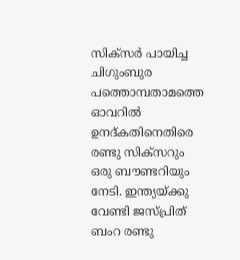സിക്‌സര്‍ പായിച്ച ചിഗുംബുര പത്തൊമ്പതാമത്തെ ഓവറില്‍ ഉനദ്കതിനെതിരെ രണ്ടു സിക്‌സറും ഒരു ബൗണ്ടറിയും നേടി. ഇന്ത്യയ്‌ക്കു വേണ്ടി ജസ്‌പ്രിത് ബംറ രണ്ടു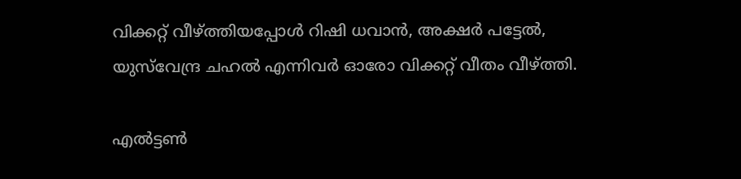വിക്കറ്റ് വീഴ്‌ത്തിയപ്പോള്‍ റിഷി ധവാന്‍, അക്ഷര്‍ പട്ടേല്‍, യുസ്‌വേന്ദ്ര ചഹല്‍ എന്നിവര്‍ ഓരോ വിക്കറ്റ് വീതം വീഴ്‌ത്തി.

എല്‍ട്ടണ്‍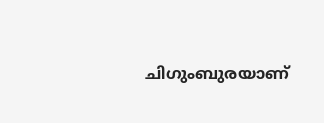ചിഗുംബുരയാണ്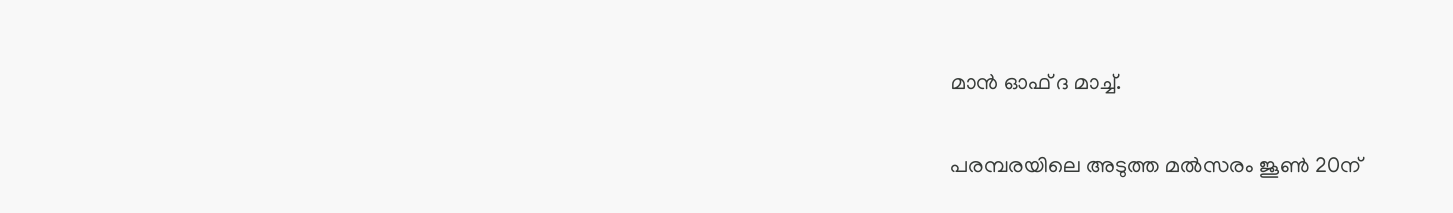മാന്‍ ഓഫ് ദ മാച്ച്.

പരമ്പരയിലെ അടുത്ത മല്‍സരം ജൂണ്‍ 20ന്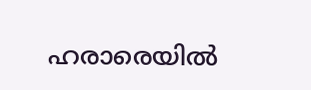ഹരാരെയില്‍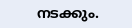നടക്കും.